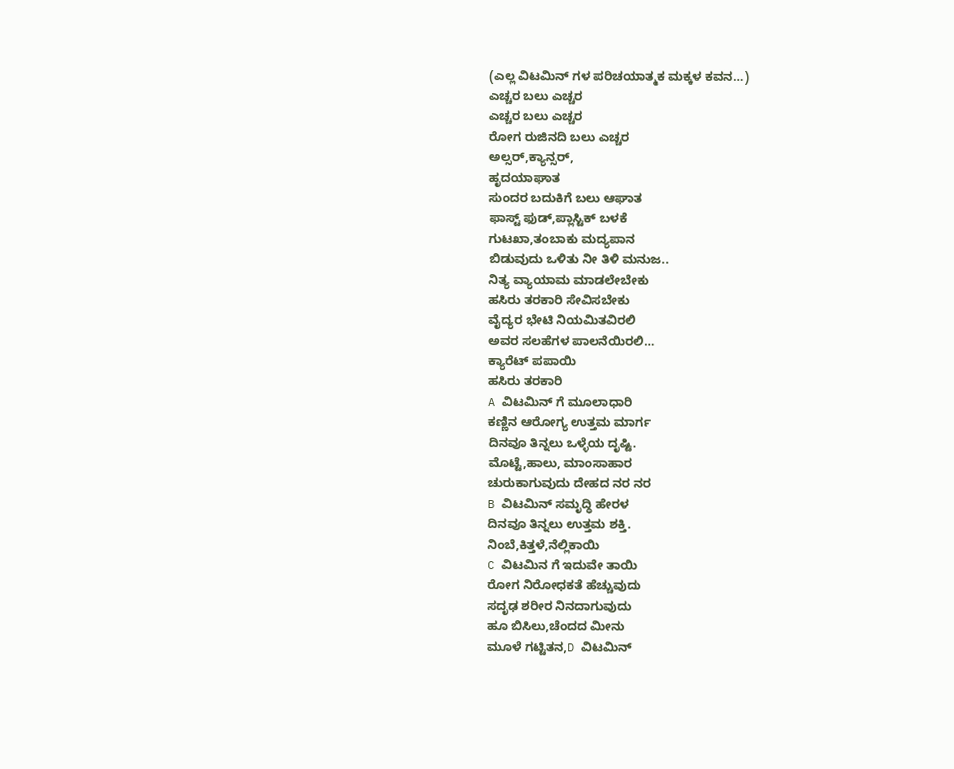(ಎಲ್ಲ ವಿಟಮಿನ್ ಗಳ ಪರಿಚಯಾತ್ಮಕ ಮಕ್ಕಳ ಕವನ…)
ಎಚ್ಚರ ಬಲು ಎಚ್ಚರ
ಎಚ್ಚರ ಬಲು ಎಚ್ಚರ
ರೋಗ ರುಜಿನದಿ ಬಲು ಎಚ್ಚರ
ಅಲ್ಸರ್,ಕ್ಯಾನ್ಸರ್,
ಹೃದಯಾಘಾತ
ಸುಂದರ ಬದುಕಿಗೆ ಬಲು ಆಘಾತ
ಫಾಸ್ಟ್ ಫುಡ್,ಪ್ಲಾಸ್ಟಿಕ್ ಬಳಕೆ
ಗುಟಖಾ,ತಂಬಾಕು ಮದ್ಯಪಾನ
ಬಿಡುವುದು ಒಳಿತು ನೀ ತಿಳಿ ಮನುಜ..
ನಿತ್ಯ ವ್ಯಾಯಾಮ ಮಾಡಲೇಬೇಕು
ಹಸಿರು ತರಕಾರಿ ಸೇವಿಸಬೇಕು
ವೈದ್ಯರ ಭೇಟಿ ನಿಯಮಿತವಿರಲಿ
ಅವರ ಸಲಹೆಗಳ ಪಾಲನೆಯಿರಲಿ…
ಕ್ಯಾರೆಟ್ ಪಪಾಯಿ
ಹಸಿರು ತರಕಾರಿ
A ವಿಟಮಿನ್ ಗೆ ಮೂಲಾಧಾರಿ
ಕಣ್ಣಿನ ಆರೋಗ್ಯ ಉತ್ತಮ ಮಾರ್ಗ
ದಿನವೂ ತಿನ್ನಲು ಒಳ್ಳೆಯ ದೃಷ್ಟಿ.
ಮೊಟ್ಟೆ,ಹಾಲು, ಮಾಂಸಾಹಾರ
ಚುರುಕಾಗುವುದು ದೇಹದ ನರ ನರ
B ವಿಟಮಿನ್ ಸಮೃದ್ಧಿ ಹೇರಳ
ದಿನವೂ ತಿನ್ನಲು ಉತ್ತಮ ಶಕ್ತಿ.
ನಿಂಬೆ,ಕಿತ್ತಳೆ,ನೆಲ್ಲಿಕಾಯಿ
C ವಿಟಮಿನ ಗೆ ಇದುವೇ ತಾಯಿ
ರೋಗ ನಿರೋಧಕತೆ ಹೆಚ್ಚುವುದು
ಸದೃಢ ಶರೀರ ನಿನದಾಗುವುದು
ಹೂ ಬಿಸಿಲು,ಚೆಂದದ ಮೀನು
ಮೂಳೆ ಗಟ್ಟಿತನ,D ವಿಟಮಿನ್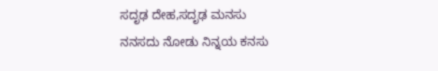ಸದೃಢ ದೇಹ,ಸದೃಢ ಮನಸು
ನನಸದು ನೋಡು ನಿನ್ನಯ ಕನಸು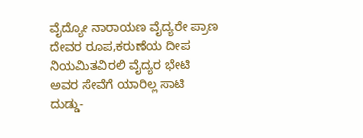ವೈದ್ಯೋ ನಾರಾಯಣ ವೈದ್ಯರೇ ಪ್ರಾಣ
ದೇವರ ರೂಪ,ಕರುಣೆಯ ದೀಪ
ನಿಯಮಿತವಿರಲಿ ವೈದ್ಯರ ಭೇಟಿ
ಅವರ ಸೇವೆಗೆ ಯಾರಿಲ್ಲ ಸಾಟಿ
ದುಡ್ಡು-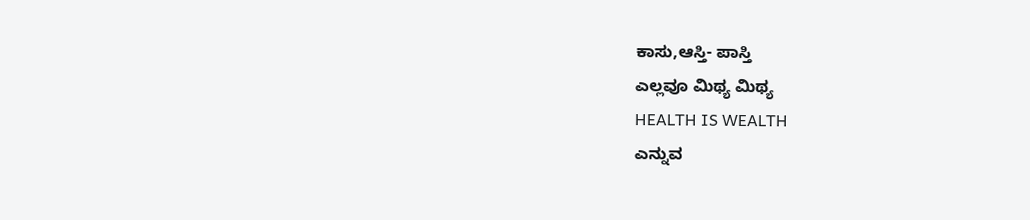ಕಾಸು,ಆಸ್ತಿ- ಪಾಸ್ತಿ
ಎಲ್ಲವೂ ಮಿಥ್ಯ ಮಿಥ್ಯ
HEALTH IS WEALTH
ಎನ್ನುವ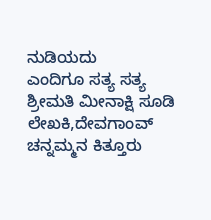ನುಡಿಯದು
ಎಂದಿಗೂ ಸತ್ಯ ಸತ್ಯ
ಶ್ರೀಮತಿ ಮೀನಾಕ್ಷಿ ಸೂಡಿ
ಲೇಖಕಿ,ದೇವಗಾಂವ್
ಚನ್ನಮ್ಮನ ಕಿತ್ತೂರು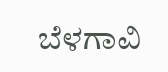ಬೆಳಗಾವಿ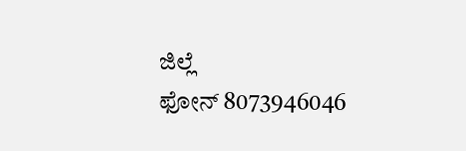ಜಿಲ್ಲೆ
ಫೋನ್ 8073946046